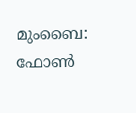മുംബൈ: ഫോൺ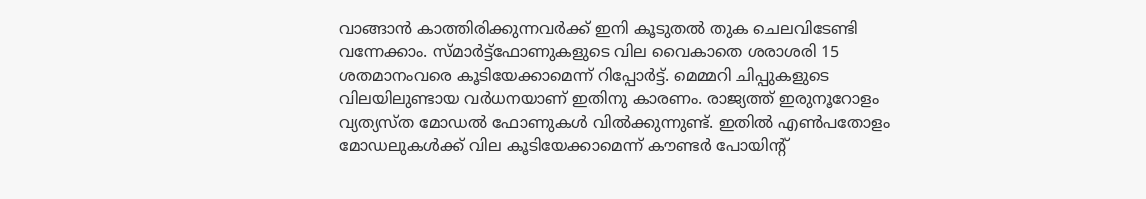വാങ്ങാൻ കാത്തിരിക്കുന്നവർക്ക് ഇനി കൂടുതൽ തുക ചെലവിടേണ്ടി വന്നേക്കാം. സ്മാർട്ട്‌ഫോണുകളുടെ വില വൈകാതെ ശരാശരി 15 ശതമാനംവരെ കൂടിയേക്കാമെന്ന് റിപ്പോർട്ട്. മെമ്മറി ചിപ്പുകളുടെ വിലയിലുണ്ടായ വർധനയാണ് ഇതിനു കാരണം. രാജ്യത്ത് ഇരുനൂറോളം വ്യത്യസ്ത മോഡൽ ഫോണുകൾ വിൽക്കുന്നുണ്ട്. ഇതിൽ എൺപതോളം മോഡലുകൾക്ക് വില കൂടിയേക്കാമെന്ന് കൗണ്ടർ പോയിന്റ്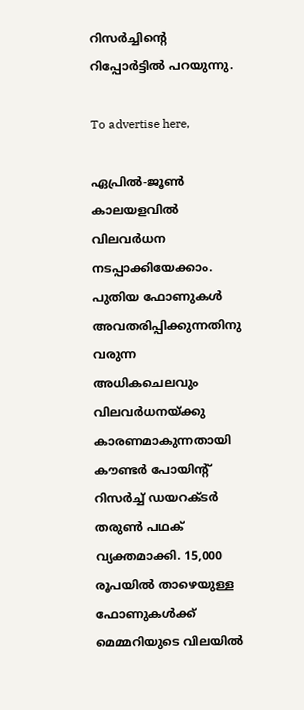റിസർച്ചിന്റെ റിപ്പോർട്ടിൽ പറയുന്നു.

To advertise here,

ഏപ്രിൽ-ജൂൺ കാലയളവിൽ വിലവർധന നടപ്പാക്കിയേക്കാം. പുതിയ ഫോണുകൾ അവതരിപ്പിക്കുന്നതിനു വരുന്ന അധികചെലവും വിലവർധനയ്ക്കു കാരണമാകുന്നതായി കൗണ്ടർ പോയിന്റ് റിസർച്ച് ഡയറക്ടർ തരുൺ പഥക് വ്യക്തമാക്കി. 15,000 രൂപയിൽ താഴെയുള്ള ഫോണുകൾക്ക് മെമ്മറിയുടെ വിലയിൽ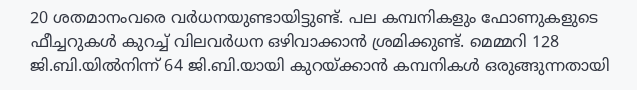20 ശതമാനംവരെ വർധനയുണ്ടായിട്ടുണ്ട്. പല കമ്പനികളും ഫോണുകളുടെ ഫീച്ചറുകൾ കുറച്ച് വിലവർധന ഒഴിവാക്കാൻ ശ്രമിക്കുണ്ട്. മെമ്മറി 128 ജി.ബി.യിൽനിന്ന് 64 ജി.ബി.യായി കുറയ്ക്കാൻ കമ്പനികൾ ഒരുങ്ങുന്നതായി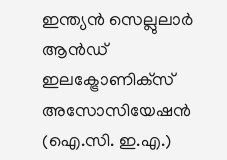ഇന്ത്യൻ സെല്ലുലാർ ആൻഡ് ഇലക്ട്രോണിക്‌സ് അസോസിയേഷൻ (ഐ.സി. ഇ.എ.)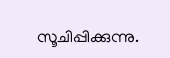സൂചിപ്പിക്കുന്നു.